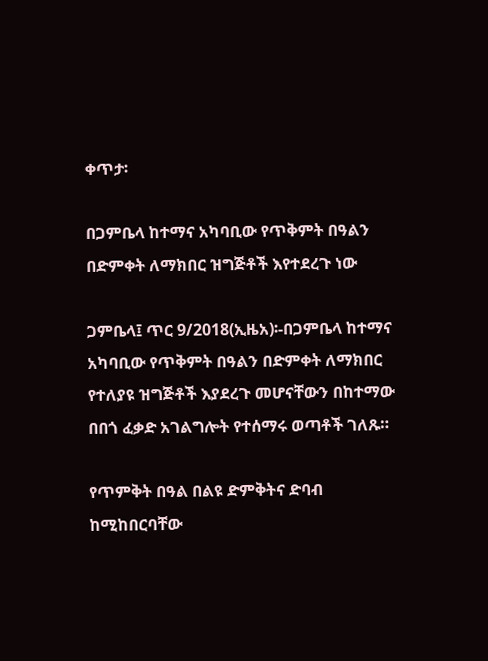ቀጥታ፡

በጋምቤላ ከተማና አካባቢው የጥቅምት በዓልን በድምቀት ለማክበር ዝግጅቶች እየተደረጉ ነው

ጋምቤላ፤ ጥር 9/2018(ኢዜአ)፡-በጋምቤላ ከተማና አካባቢው የጥቅምት በዓልን በድምቀት ለማክበር የተለያዩ ዝግጅቶች እያደረጉ መሆናቸውን በከተማው በበጎ ፈቃድ አገልግሎት የተሰማሩ ወጣቶች ገለጹ።

የጥምቅት በዓል በልዩ ድምቅትና ድባብ ከሚከበርባቸው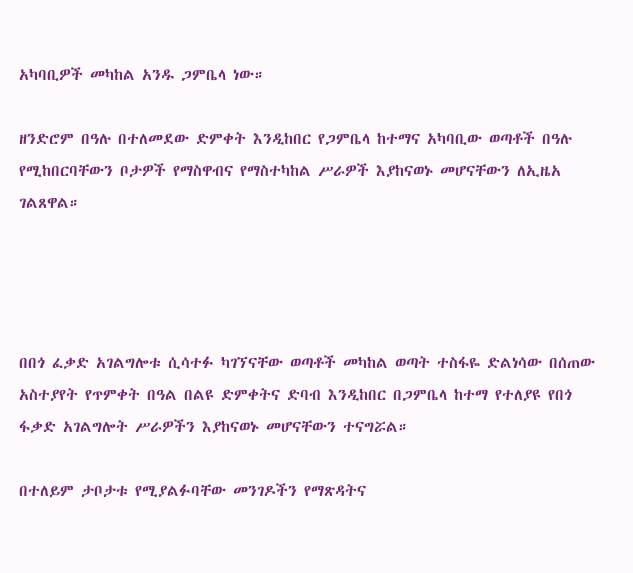አካባቢዎች መካከል አንዱ ጋምቤላ ነው።

ዘንድሮም በዓሉ በተለመደው ድምቀት እንዲከበር የጋምቤላ ከተማና አካባቢው ወጣቶች በዓሉ የሚከበርባቸውን ቦታዎች የማስዋብና የማስተካከል ሥራዎች እያከናወኑ መሆናቸውን ለኢዜአ ገልጸዋል።




በበጎ ፈቃድ አገልግሎቱ ሲሳተፉ ካገኘናቸው ወጣቶች መካከል ወጣት ተስፋዬ ድልነሳው በሰጠው አስተያየት የጥምቀት በዓል በልዩ ድምቀትና ድባብ እንዲከበር በጋምቤላ ከተማ የተለያዩ የበጎ ፋቃድ አገልግሎት ሥራዎችን እያከናወኑ መሆናቸውን ተናግሯል።

በተለይም ታቦታቱ የሚያልፉባቸው መንገዶችን የማጽዳትና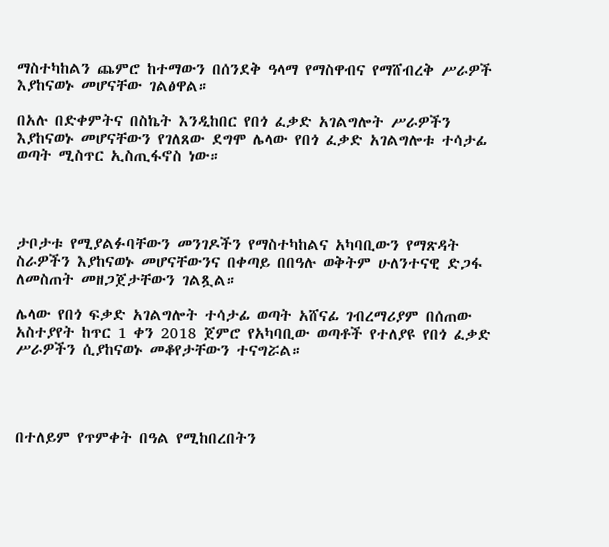ማስተካከልን ጨምሮ ከተማውን በሰንደቅ ዓላማ የማስዋብና የማሸብረቅ ሥራዎች እያከናወኑ መሆናቸው ገልፅዋል።

በአሉ በድቀምትና በስኬት እንዲከበር የበጎ ፈቃድ አገልግሎት ሥራዎችን እያከናወኑ መሆናቸውን የገለጸው ደግሞ ሌላው የበጎ ፈቃድ አገልግሎቱ ተሳታፊ ወጣት ሚስጥር ኢስጢፋኖስ ነው።




ታቦታቱ የሚያልፉባቸውን መንገዶችን የማስተካከልና አካባቢውን የማጽዳት ስራዎችን እያከናወኑ መሆናቸውንና በቀጣይ በበዓሉ ወቅትም ሁለንተናዊ ድጋፋ ለመስጠት መዘጋጀታቸውን ገልጿል።

ሌላው የበጎ ፍቃድ አገልግሎት ተሳታፊ ወጣት አሸናፊ ገብረማሪያም በሰጠው አስተያየት ከጥር 1 ቀን 2018 ጀምሮ የአካባቢው ወጣቶች የተለያዩ የበጎ ፈቃድ ሥራዎችን ሲያከናወኑ መቆየታቸውን ተናግሯል።




በተለይም የጥምቀት በዓል የሚከበረበትን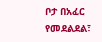ቦታ በአፈር የመደልደል፣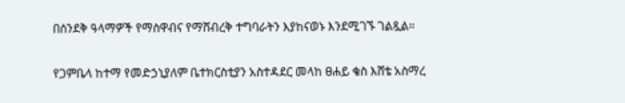በሰንደቅ ዓላማዎች የማስዋብና የማሸብረቅ ተግባራትን እያከናወኑ እንደሚገኙ ገልጿል።

የጋምቤላ ከተማ የመድኃኒያለም ቤተክርስቲያን አስተዳደር መላከ ፀሐይ ቄስ እሸቴ አስማረ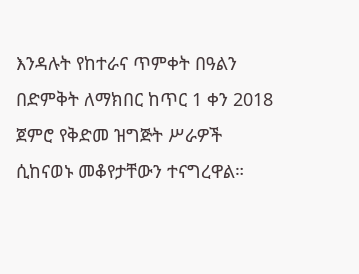እንዳሉት የከተራና ጥምቀት በዓልን በድምቅት ለማክበር ከጥር 1 ቀን 2018 ጀምሮ የቅድመ ዝግጅት ሥራዎች ሲከናወኑ መቆየታቸውን ተናግረዋል።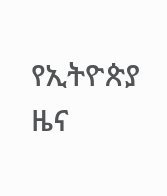የኢትዮጵያ ዜና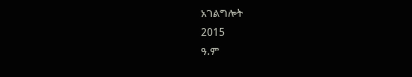አገልግሎት
2015
ዓ.ም